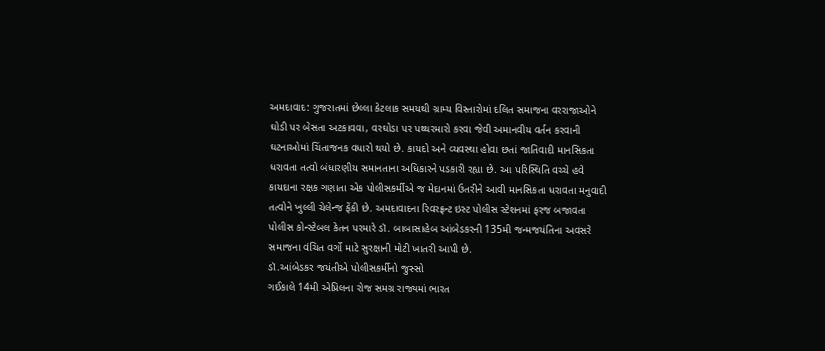અમદાવાદ: ગુજરાતમાં છેલ્લા કેટલાક સમયથી ગ્રામ્ય વિસ્તારોમાં દલિત સમાજના વરરાજાઓને ઘોડી પર બેસતા અટકાવવા, વરઘોડા પર પથ્થરમારો કરવા જેવી અમાનવીય વર્તન કરવાની ઘટનાઓમાં ચિંતાજનક વધારો થયો છે. કાયદો અને વ્યવસ્થા હોવા છતાં જાતિવાદી માનસિકતા ધરાવતા તત્વો બંધારણીય સમાનતાના અધિકારને પડકારી રહ્યા છે. આ પરિસ્થિતિ વચ્ચે હવે કાયદાના રક્ષક ગણાતા એક પોલીસકર્મીએ જ મેદાનમાં ઉતરીને આવી માનસિકતા ધરાવતા મનુવાદી તત્વોને ખુલ્લી ચેલેન્જ ફેંકી છે. અમદાવાદના રિવરફ્રન્ટ ઇસ્ટ પોલીસ સ્ટેશનમાં ફરજ બજાવતા પોલીસ કોન્સ્ટેબલ કેતન પરમારે ડૉ. બાબાસાહેબ આંબેડકરની 135મી જન્મજયંતિના અવસરે સમાજના વંચિત વર્ગો માટે સુરક્ષાની મોટી ખાતરી આપી છે.
ડૉ.આંબેડકર જયંતીએ પોલીસકર્મીનો જુસ્સો
ગઈકાલે 14મી એપ્રિલના રોજ સમગ્ર રાજ્યમાં ભારત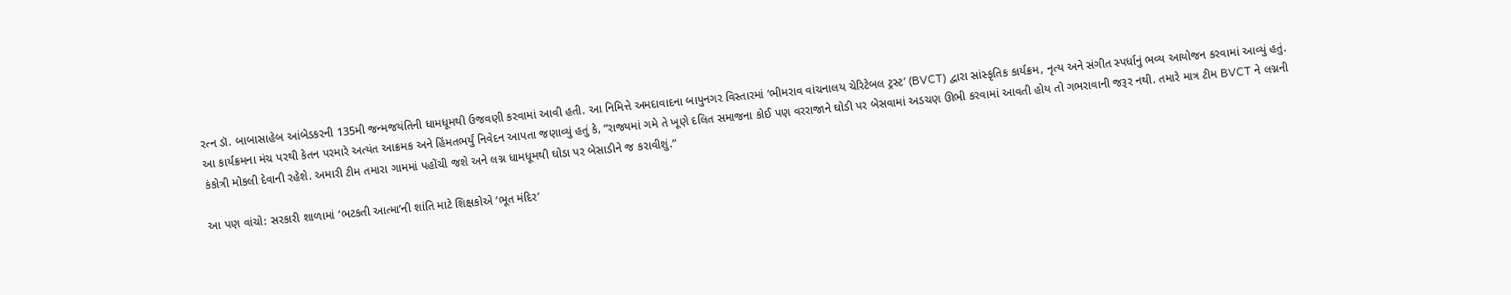રત્ન ડૉ. બાબાસાહેબ આંબેડકરની 135મી જન્મજયંતિની ધામધૂમથી ઉજવણી કરવામાં આવી હતી. આ નિમિત્તે અમદાવાદના બાપુનગર વિસ્તારમાં ‘ભીમરાવ વાંચનાલય ચેરિટેબલ ટ્રસ્ટ’ (BVCT) દ્વારા સાંસ્કૃતિક કાર્યક્રમ, નૃત્ય અને સંગીત સ્પર્ધાનું ભવ્ય આયોજન કરવામાં આવ્યું હતું. આ કાર્યક્રમના મંચ પરથી કેતન પરમારે અત્યંત આક્રમક અને હિંમતભર્યું નિવેદન આપતા જણાવ્યું હતું કે, “રાજ્યમાં ગમે તે ખૂણે દલિત સમાજના કોઈ પણ વરરાજાને ઘોડી પર બેસવામાં અડચણ ઊભી કરવામાં આવતી હોય તો ગભરાવાની જરૂર નથી. તમારે માત્ર ટીમ BVCT ને લગ્નની કંકોત્રી મોકલી દેવાની રહેશે. અમારી ટીમ તમારા ગામમાં પહોંચી જશે અને લગ્ન ધામધૂમથી ઘોડા પર બેસાડીને જ કરાવીશું.”

આ પણ વાંચો: સરકારી શાળામાં ‘ભટકતી આત્મા’ની શાંતિ માટે શિક્ષકોએ ‘ભૂત મંદિર’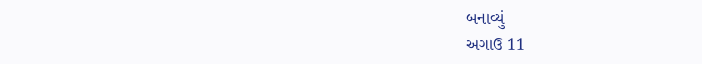બનાવ્યું
અગાઉ 11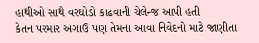હાથીઓ સાથે વરઘોડો કાઢવાની ચેલેન્જ આપી હતી
કેતન પરમાર અગાઉ પણ તેમના આવા નિવેદનો માટે જાણીતા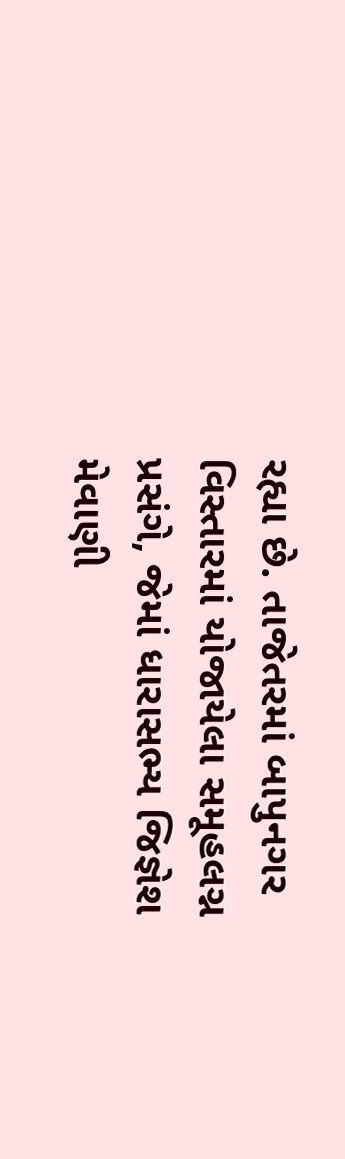રહ્યા છે. તાજેતરમાં બાપુનગર વિસ્તારમાં યોજાયેલા સમૂહલગ્ન પ્રસંગે, જેમાં ધારાસભ્ય જિજ્ઞેશ મેવાણી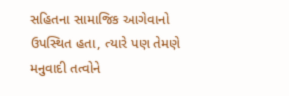સહિતના સામાજિક આગેવાનો ઉપસ્થિત હતા, ત્યારે પણ તેમણે મનુવાદી તત્વોને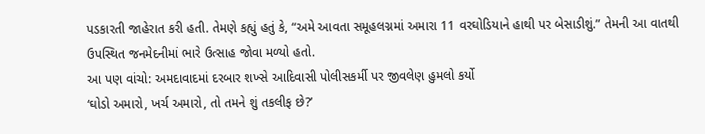પડકારતી જાહેરાત કરી હતી. તેમણે કહ્યું હતું કે, “અમે આવતા સમૂહલગ્નમાં અમારા 11 વરઘોડિયાને હાથી પર બેસાડીશું.” તેમની આ વાતથી ઉપસ્થિત જનમેદનીમાં ભારે ઉત્સાહ જોવા મળ્યો હતો.
આ પણ વાંચો: અમદાવાદમાં દરબાર શખ્સે આદિવાસી પોલીસકર્મી પર જીવલેણ હુમલો કર્યો
‘ઘોડો અમારો, ખર્ચ અમારો, તો તમને શું તકલીફ છે?’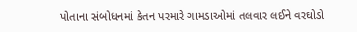પોતાના સંબોધનમાં કેતન પરમારે ગામડાઓમાં તલવાર લઈને વરઘોડો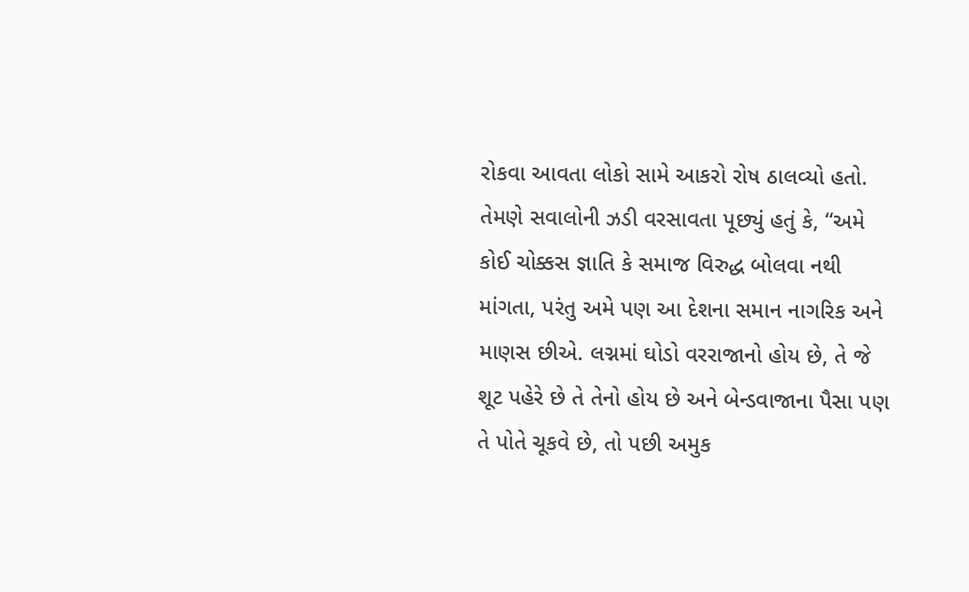રોકવા આવતા લોકો સામે આકરો રોષ ઠાલવ્યો હતો. તેમણે સવાલોની ઝડી વરસાવતા પૂછ્યું હતું કે, “અમે કોઈ ચોક્કસ જ્ઞાતિ કે સમાજ વિરુદ્ધ બોલવા નથી માંગતા, પરંતુ અમે પણ આ દેશના સમાન નાગરિક અને માણસ છીએ. લગ્નમાં ઘોડો વરરાજાનો હોય છે, તે જે શૂટ પહેરે છે તે તેનો હોય છે અને બેન્ડવાજાના પૈસા પણ તે પોતે ચૂકવે છે, તો પછી અમુક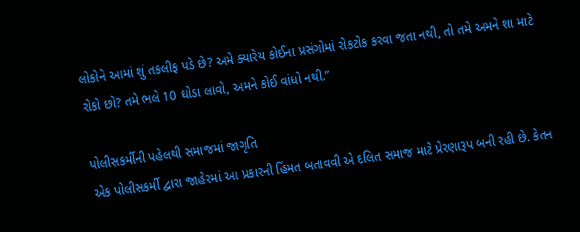લોકોને આમાં શું તકલીફ પડે છે? અમે ક્યારેય કોઈના પ્રસંગોમાં રોકટોક કરવા જતા નથી, તો તમે અમને શા માટે રોકો છો? તમે ભલે 10 ઘોડા લાવો, અમને કોઈ વાંધો નથી.”

પોલીસકર્મીની પહેલથી સમાજમાં જાગૃતિ
એક પોલીસકર્મી દ્વારા જાહેરમાં આ પ્રકારની હિંમત બતાવવી એ દલિત સમાજ માટે પ્રેરણારૂપ બની રહી છે. કેતન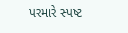પરમારે સ્પષ્ટ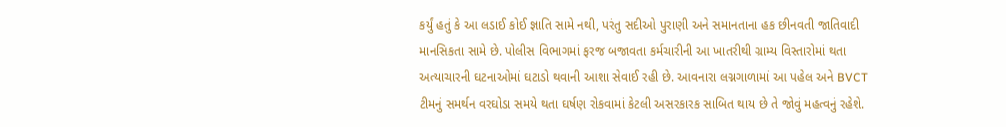કર્યું હતું કે આ લડાઈ કોઈ જ્ઞાતિ સામે નથી, પરંતુ સદીઓ પુરાણી અને સમાનતાના હક છીનવતી જાતિવાદી માનસિકતા સામે છે. પોલીસ વિભાગમાં ફરજ બજાવતા કર્મચારીની આ ખાતરીથી ગ્રામ્ય વિસ્તારોમાં થતા અત્યાચારની ઘટનાઓમાં ઘટાડો થવાની આશા સેવાઈ રહી છે. આવનારા લગ્નગાળામાં આ પહેલ અને BVCT ટીમનું સમર્થન વરઘોડા સમયે થતા ઘર્ષણ રોકવામાં કેટલી અસરકારક સાબિત થાય છે તે જોવું મહત્વનું રહેશે.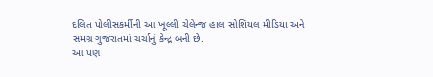દલિત પોલીસકર્મીની આ ખૂલ્લી ચેલેન્જ હાલ સોશિયલ મીડિયા અને સમગ્ર ગુજરાતમાં ચર્ચાનું કેન્દ્ર બની છે.
આ પણ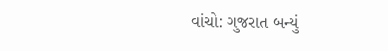વાંચો: ગુજરાત બન્યું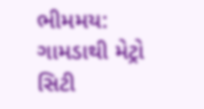ભીમમય: ગામડાથી મેટ્રો સિટી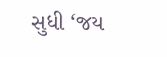સુધી ‘જય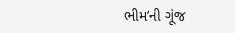ભીમ’ની ગૂંજ